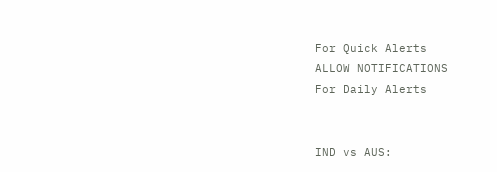For Quick Alerts
ALLOW NOTIFICATIONS
For Daily Alerts


IND vs AUS: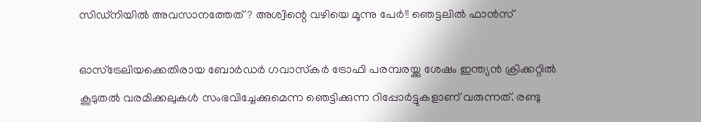സിഡ്‌നിയില്‍ അവസാനത്തേത്? അശ്വിന്റെ വഴിയെ മൂന്നു പേര്‍!! ഞെട്ടലില്‍ ഫാന്‍സ്

ഓസ്‌ട്രേലിയക്കെതിരായ ബോര്‍ഡര്‍ ഗവാസ്‌കര്‍ ട്രോഫി പരമ്പരയ്ക്കു ശേഷം ഇന്ത്യന്‍ ക്രിക്കറ്റില്‍ കൂടുതല്‍ വരമിക്കലുകള്‍ സംഭവിച്ചേക്കുമെന്ന ഞെട്ടിക്കുന്ന റിപ്പോര്‍ട്ടുകളാണ് വരുന്നത്. രണ്ടു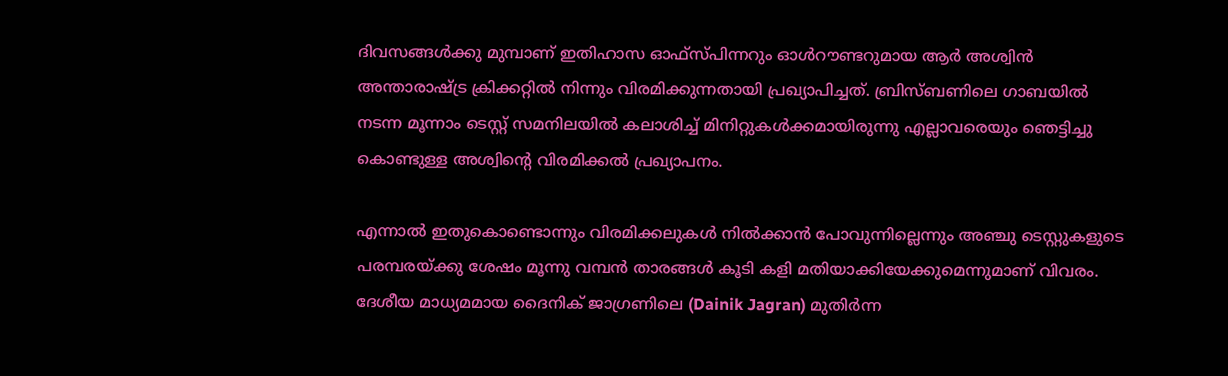ദിവസങ്ങള്‍ക്കു മുമ്പാണ് ഇതിഹാസ ഓഫ്‌സ്പിന്നറും ഓള്‍റൗണ്ടറുമായ ആര്‍ അശ്വിന്‍ അന്താരാഷ്ട്ര ക്രിക്കറ്റില്‍ നിന്നും വിരമിക്കുന്നതായി പ്രഖ്യാപിച്ചത്. ബ്രിസ്ബണിലെ ഗാബയില്‍ നടന്ന മൂന്നാം ടെസ്റ്റ് സമനിലയില്‍ കലാശിച്ച് മിനിറ്റുകള്‍ക്കമായിരുന്നു എല്ലാവരെയും ഞെട്ടിച്ചു കൊണ്ടുള്ള അശ്വിന്റെ വിരമിക്കല്‍ പ്രഖ്യാപനം.

എന്നാല്‍ ഇതുകൊണ്ടൊന്നും വിരമിക്കലുകള്‍ നില്‍ക്കാന്‍ പോവുന്നില്ലെന്നും അഞ്ചു ടെസ്റ്റുകളുടെ പരമ്പരയ്ക്കു ശേഷം മൂന്നു വമ്പന്‍ താരങ്ങള്‍ കൂടി കളി മതിയാക്കിയേക്കുമെന്നുമാണ് വിവരം. ദേശീയ മാധ്യമമായ ദൈനിക് ജാഗ്രണിലെ (Dainik Jagran) മുതിര്‍ന്ന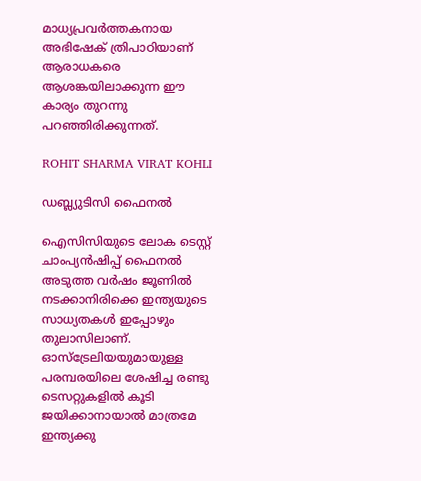മാധ്യപ്രവര്‍ത്തകനായ അഭിഷേക് ത്രിപാഠിയാണ് ആരാധകരെ ആശങ്കയിലാക്കുന്ന ഈ കാര്യം തുറന്നു പറഞ്ഞിരിക്കുന്നത്.

ROHIT SHARMA VIRAT KOHLI

ഡബ്ല്യുടിസി ഫൈനല്‍

ഐസിസിയുടെ ലോക ടെസ്റ്റ് ചാംപ്യന്‍ഷിപ്പ് ഫൈനല്‍ അടുത്ത വര്‍ഷം ജൂണില്‍ നടക്കാനിരിക്കെ ഇന്ത്യയുടെ സാധ്യതകള്‍ ഇപ്പോഴും തുലാസിലാണ്. ഓസ്‌ട്രേലിയയുമായുള്ള പരമ്പരയിലെ ശേഷിച്ച രണ്ടു ടെസറ്റുകളില്‍ കൂടി ജയിക്കാനായാല്‍ മാത്രമേ ഇന്ത്യക്കു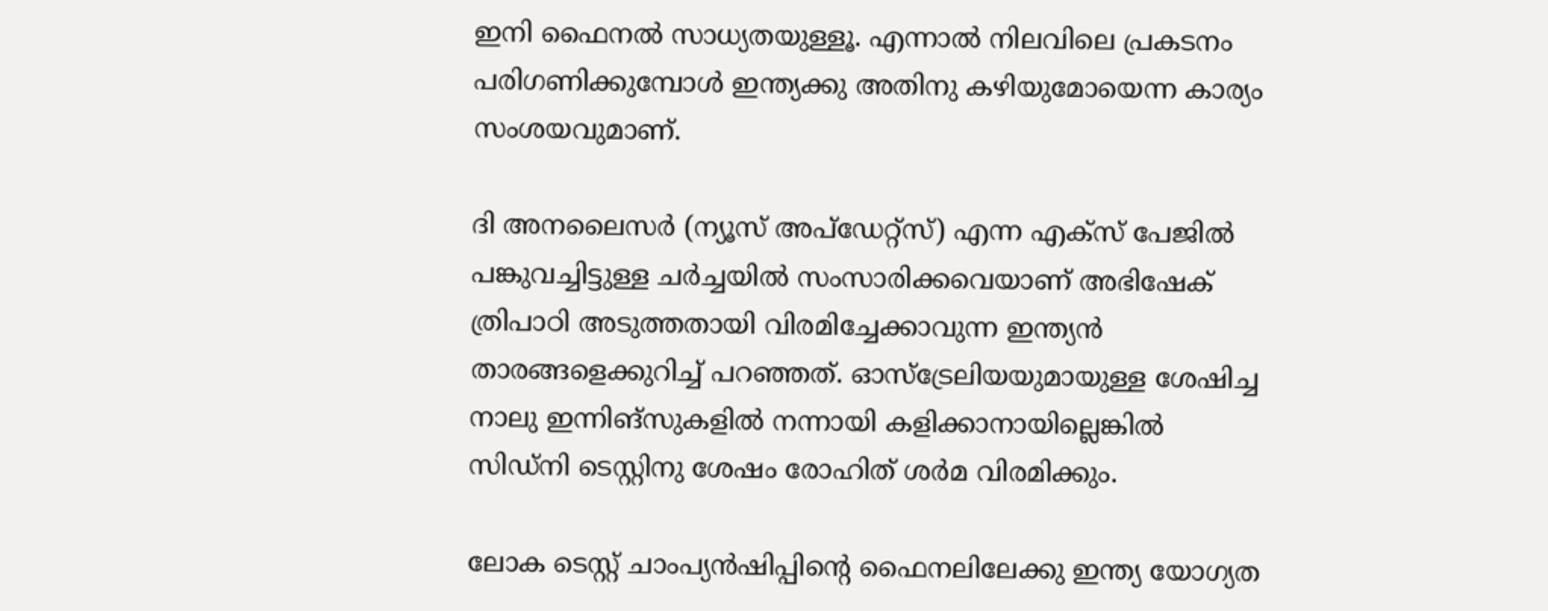ഇനി ഫൈനല്‍ സാധ്യതയുള്ളൂ. എന്നാല്‍ നിലവിലെ പ്രകടനം പരിഗണിക്കുമ്പോള്‍ ഇന്ത്യക്കു അതിനു കഴിയുമോയെന്ന കാര്യം സംശയവുമാണ്.

ദി അനലൈസര്‍ (ന്യൂസ് അപ്‌ഡേറ്റ്‌സ്) എന്ന എക്‌സ് പേജില്‍ പങ്കുവച്ചിട്ടുള്ള ചര്‍ച്ചയില്‍ സംസാരിക്കവെയാണ് അഭിഷേക് ത്രിപാഠി അടുത്തതായി വിരമിച്ചേക്കാവുന്ന ഇന്ത്യന്‍ താരങ്ങളെക്കുറിച്ച് പറഞ്ഞത്. ഓസ്‌ട്രേലിയയുമായുള്ള ശേഷിച്ച നാലു ഇന്നിങ്‌സുകളില്‍ നന്നായി കളിക്കാനായില്ലെങ്കില്‍ സിഡ്‌നി ടെസ്റ്റിനു ശേഷം രോഹിത് ശര്‍മ വിരമിക്കും.

ലോക ടെസ്റ്റ് ചാംപ്യന്‍ഷിപ്പിന്റെ ഫൈനലിലേക്കു ഇന്ത്യ യോഗ്യത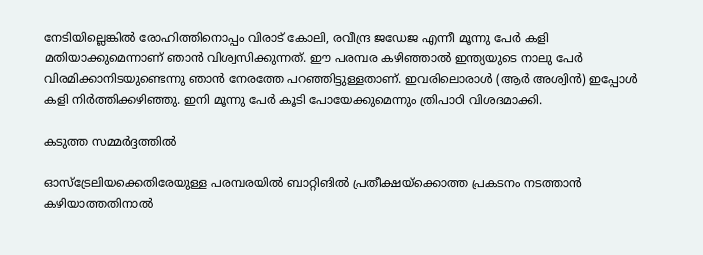നേടിയില്ലെങ്കില്‍ രോഹിത്തിനൊപ്പം വിരാട് കോലി, രവീന്ദ്ര ജഡേജ എന്നീ മൂന്നു പേര്‍ കളി മതിയാക്കുമെന്നാണ് ഞാന്‍ വിശ്വസിക്കുന്നത്. ഈ പരമ്പര കഴിഞ്ഞാല്‍ ഇന്ത്യയുടെ നാലു പേര്‍ വിരമിക്കാനിടയുണ്ടെന്നു ഞാന്‍ നേരത്തേ പറഞ്ഞിട്ടുള്ളതാണ്. ഇവരിലൊരാള്‍ (ആര്‍ അശ്വിന്‍) ഇപ്പോള്‍ കളി നിര്‍ത്തിക്കഴിഞ്ഞു. ഇനി മൂന്നു പേര്‍ കൂടി പോയേക്കുമെന്നും ത്രിപാഠി വിശദമാക്കി.

കടുത്ത സമ്മര്‍ദ്ദത്തില്‍

ഓസ്‌ട്രേലിയക്കെതിരേയുള്ള പരമ്പരയില്‍ ബാറ്റിങില്‍ പ്രതീക്ഷയ്‌ക്കൊത്ത പ്രകടനം നടത്താന്‍ കഴിയാത്തതിനാല്‍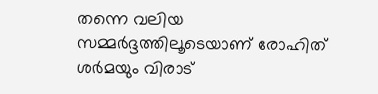തന്നെ വലിയ സമ്മര്‍ദ്ദത്തിലൂടെയാണ് രോഹിത് ശര്‍മയും വിരാട്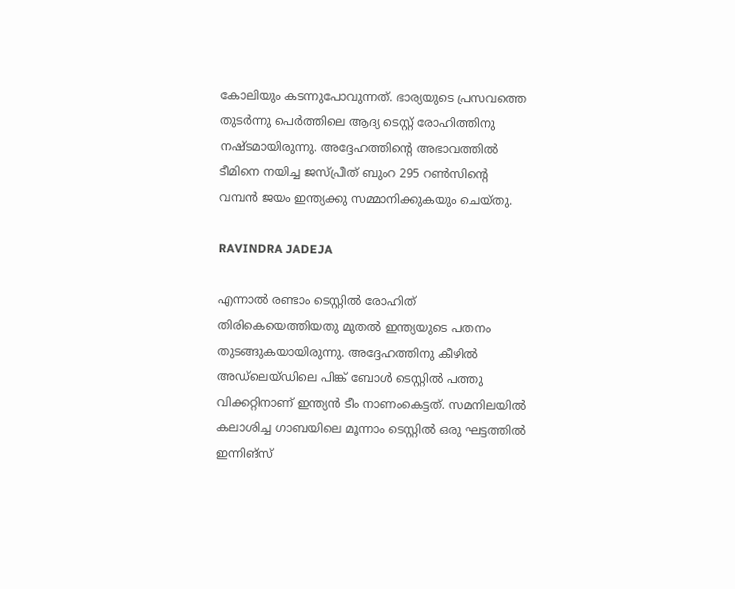കോലിയും കടന്നുപോവുന്നത്. ഭാര്യയുടെ പ്രസവത്തെ തുടര്‍ന്നു പെര്‍ത്തിലെ ആദ്യ ടെസ്റ്റ് രോഹിത്തിനു നഷ്ടമായിരുന്നു. അദ്ദേഹത്തിന്റെ അഭാവത്തില്‍ ടീമിനെ നയിച്ച ജസ്പ്രീത് ബുംറ 295 റണ്‍സിന്റെ വമ്പന്‍ ജയം ഇന്ത്യക്കു സമ്മാനിക്കുകയും ചെയ്തു.

RAVINDRA JADEJA

എന്നാല്‍ രണ്ടാം ടെസ്റ്റില്‍ രോഹിത് തിരികെയെത്തിയതു മുതല്‍ ഇന്ത്യയുടെ പതനം തുടങ്ങുകയായിരുന്നു. അദ്ദേഹത്തിനു കീഴില്‍ അഡ്‌ലെയ്ഡിലെ പിങ്ക് ബോള്‍ ടെസ്റ്റില്‍ പത്തു വിക്കറ്റിനാണ് ഇന്ത്യന്‍ ടീം നാണംകെട്ടത്. സമനിലയില്‍ കലാശിച്ച ഗാബയിലെ മൂന്നാം ടെസ്റ്റില്‍ ഒരു ഘട്ടത്തില്‍ ഇന്നിങ്‌സ്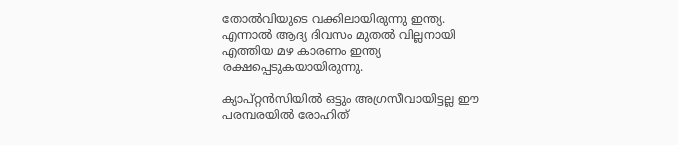തോല്‍വിയുടെ വക്കിലായിരുന്നു ഇന്ത്യ. എന്നാല്‍ ആദ്യ ദിവസം മുതല്‍ വില്ലനായി എത്തിയ മഴ കാരണം ഇന്ത്യ രക്ഷപ്പെടുകയായിരുന്നു.

ക്യാപ്റ്റന്‍സിയില്‍ ഒട്ടും അഗ്രസീവായിട്ടല്ല ഈ പരമ്പരയില്‍ രോഹിത്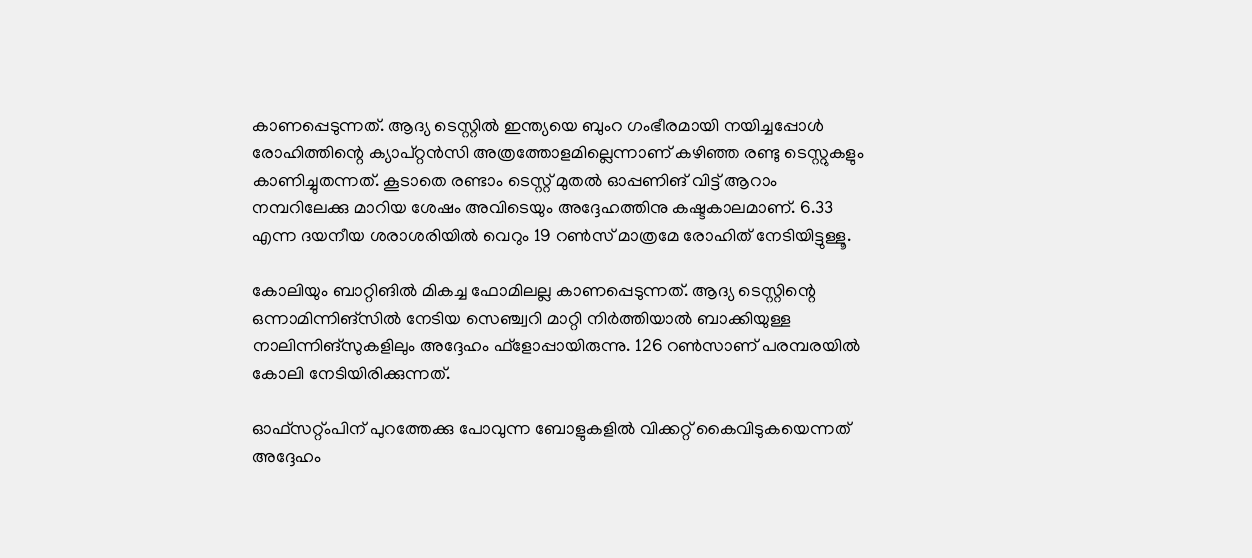കാണപ്പെടുന്നത്. ആദ്യ ടെസ്റ്റില്‍ ഇന്ത്യയെ ബുംറ ഗംഭീരമായി നയിച്ചപ്പോള്‍ രോഹിത്തിന്റെ ക്യാപ്റ്റന്‍സി അത്രത്തോളമില്ലെന്നാണ് കഴിഞ്ഞ രണ്ടു ടെസ്റ്റുകളും കാണിച്ചുതന്നത്. കൂടാതെ രണ്ടാം ടെസ്റ്റ് മുതല്‍ ഓപ്പണിങ് വിട്ട് ആറാം നമ്പറിലേക്കു മാറിയ ശേഷം അവിടെയും അദ്ദേഹത്തിനു കഷ്ടകാലമാണ്. 6.33 എന്ന ദയനീയ ശരാശരിയില്‍ വെറും 19 റണ്‍സ് മാത്രമേ രോഹിത് നേടിയിട്ടുള്ളൂ.

കോലിയും ബാറ്റിങില്‍ മികച്ച ഫോമിലല്ല കാണപ്പെടുന്നത്. ആദ്യ ടെസ്റ്റിന്റെ ഒന്നാമിന്നിങ്‌സില്‍ നേടിയ സെഞ്ച്വറി മാറ്റി നിര്‍ത്തിയാല്‍ ബാക്കിയുള്ള നാലിന്നിങ്‌സുകളിലും അദ്ദേഹം ഫ്‌ളോപ്പായിരുന്നു. 126 റണ്‍സാണ് പരമ്പരയില്‍ കോലി നേടിയിരിക്കുന്നത്.

ഓഫ്‌സറ്റ്ംപിന് പുറത്തേക്കു പോവുന്ന ബോളുകളില്‍ വിക്കറ്റ് കൈവിടുകയെന്നത് അദ്ദേഹം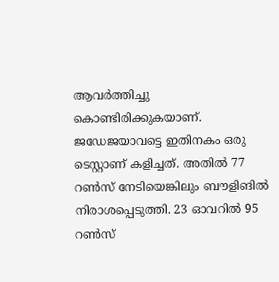ആവര്‍ത്തിച്ചു കൊണ്ടിരിക്കുകയാണ്. ജഡേജയാവട്ടെ ഇതിനകം ഒരു ടെസ്റ്റാണ് കളിച്ചത്. അതില്‍ 77 റണ്‍സ് നേടിയെങ്കിലും ബൗളിങില്‍ നിരാശപ്പെടുത്തി. 23 ഓവറില്‍ 95 റണ്‍സ്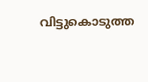വിട്ടുകൊടുത്ത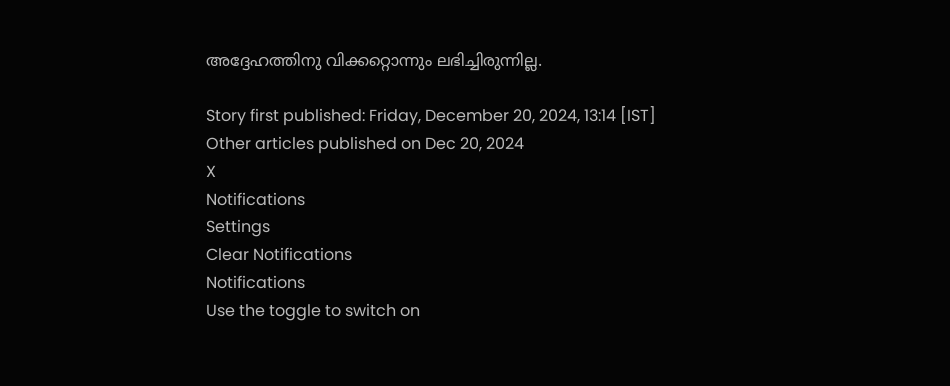അദ്ദേഹത്തിനു വിക്കറ്റൊന്നും ലഭിച്ചിരുന്നില്ല.

Story first published: Friday, December 20, 2024, 13:14 [IST]
Other articles published on Dec 20, 2024
X
Notifications
Settings
Clear Notifications
Notifications
Use the toggle to switch on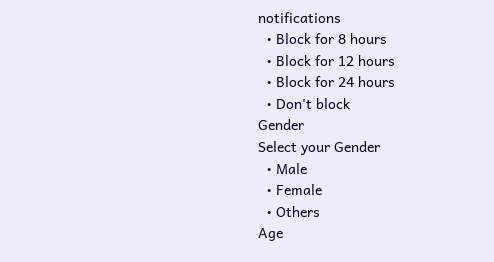notifications
  • Block for 8 hours
  • Block for 12 hours
  • Block for 24 hours
  • Don't block
Gender
Select your Gender
  • Male
  • Female
  • Others
Age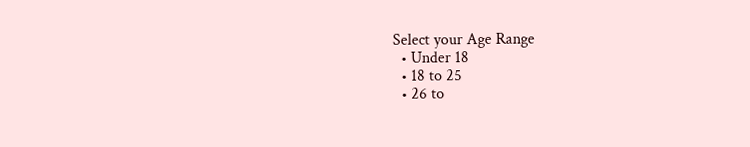Select your Age Range
  • Under 18
  • 18 to 25
  • 26 to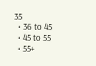35
  • 36 to 45
  • 45 to 55
  • 55+